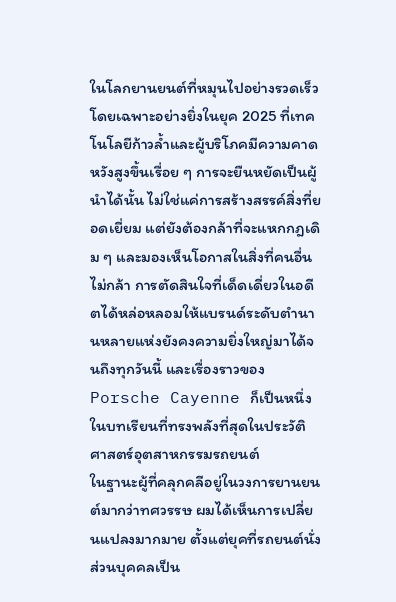ในโลกยานยนต์ที่หมุนไปอย่างรวดเร็ว โดยเฉพาะอย่างยิ่งในยุค 2025 ที่เทคโนโลยีก้าวล้ำและผู้บริโภคมีความคาดหวังสูงขึ้นเรื่อย ๆ การจะยืนหยัดเป็นผู้นำได้นั้น ไม่ใช่แค่การสร้างสรรค์สิ่งที่ยอดเยี่ยม แต่ยังต้องกล้าที่จะแหกกฎเดิม ๆ และมองเห็นโอกาสในสิ่งที่คนอื่นไม่กล้า การตัดสินใจที่เด็ดเดี่ยวในอดีตได้หล่อหลอมให้แบรนด์ระดับตำนานหลายแห่งยังคงความยิ่งใหญ่มาได้จนถึงทุกวันนี้ และเรื่องราวของ Porsche Cayenne ก็เป็นหนึ่งในบทเรียนที่ทรงพลังที่สุดในประวัติศาสตร์อุตสาหกรรมรถยนต์
ในฐานะผู้ที่คลุกคลีอยู่ในวงการยานยนต์มากว่าทศวรรษ ผมได้เห็นการเปลี่ยนแปลงมากมาย ตั้งแต่ยุคที่รถยนต์นั่งส่วนบุคคลเป็น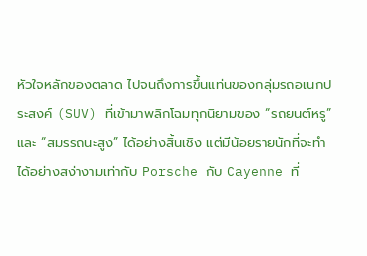หัวใจหลักของตลาด ไปจนถึงการขึ้นแท่นของกลุ่มรถอเนกประสงค์ (SUV) ที่เข้ามาพลิกโฉมทุกนิยามของ “รถยนต์หรู” และ “สมรรถนะสูง” ได้อย่างสิ้นเชิง แต่มีน้อยรายนักที่จะทำได้อย่างสง่างามเท่ากับ Porsche กับ Cayenne ที่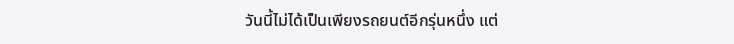วันนี้ไม่ได้เป็นเพียงรถยนต์อีกรุ่นหนึ่ง แต่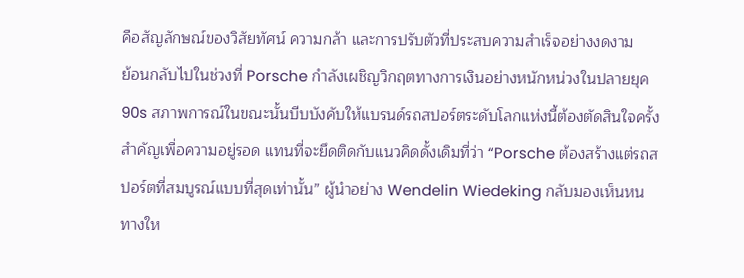คือสัญลักษณ์ของวิสัยทัศน์ ความกล้า และการปรับตัวที่ประสบความสำเร็จอย่างงดงาม
ย้อนกลับไปในช่วงที่ Porsche กำลังเผชิญวิกฤตทางการเงินอย่างหนักหน่วงในปลายยุค 90s สภาพการณ์ในขณะนั้นบีบบังคับให้แบรนด์รถสปอร์ตระดับโลกแห่งนี้ต้องตัดสินใจครั้งสำคัญเพื่อความอยู่รอด แทนที่จะยึดติดกับแนวคิดดั้งเดิมที่ว่า “Porsche ต้องสร้างแต่รถสปอร์ตที่สมบูรณ์แบบที่สุดเท่านั้น” ผู้นำอย่าง Wendelin Wiedeking กลับมองเห็นหนทางให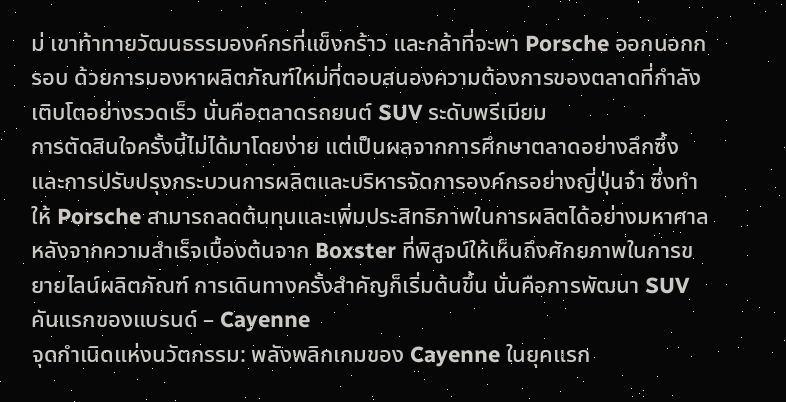ม่ เขาท้าทายวัฒนธรรมองค์กรที่แข็งกร้าว และกล้าที่จะพา Porsche ออกนอกกรอบ ด้วยการมองหาผลิตภัณฑ์ใหม่ที่ตอบสนองความต้องการของตลาดที่กำลังเติบโตอย่างรวดเร็ว นั่นคือตลาดรถยนต์ SUV ระดับพรีเมียม
การตัดสินใจครั้งนี้ไม่ได้มาโดยง่าย แต่เป็นผลจากการศึกษาตลาดอย่างลึกซึ้ง และการปรับปรุงกระบวนการผลิตและบริหารจัดการองค์กรอย่างญี่ปุ่นจ๋า ซึ่งทำให้ Porsche สามารถลดต้นทุนและเพิ่มประสิทธิภาพในการผลิตได้อย่างมหาศาล หลังจากความสำเร็จเบื้องต้นจาก Boxster ที่พิสูจน์ให้เห็นถึงศักยภาพในการขยายไลน์ผลิตภัณฑ์ การเดินทางครั้งสำคัญก็เริ่มต้นขึ้น นั่นคือการพัฒนา SUV คันแรกของแบรนด์ – Cayenne
จุดกำเนิดแห่งนวัตกรรม: พลังพลิกเกมของ Cayenne ในยุคแรก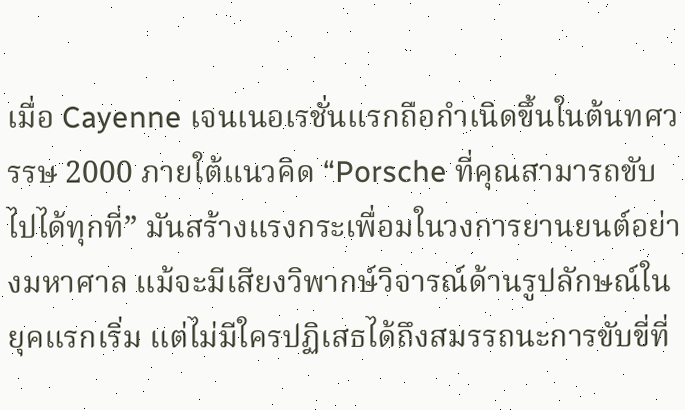เมื่อ Cayenne เจนเนอเรชั่นแรกถือกำเนิดขึ้นในต้นทศวรรษ 2000 ภายใต้แนวคิด “Porsche ที่คุณสามารถขับไปได้ทุกที่” มันสร้างแรงกระเพื่อมในวงการยานยนต์อย่างมหาศาล แม้จะมีเสียงวิพากษ์วิจารณ์ด้านรูปลักษณ์ในยุคแรกเริ่ม แต่ไม่มีใครปฏิเสธได้ถึงสมรรถนะการขับขี่ที่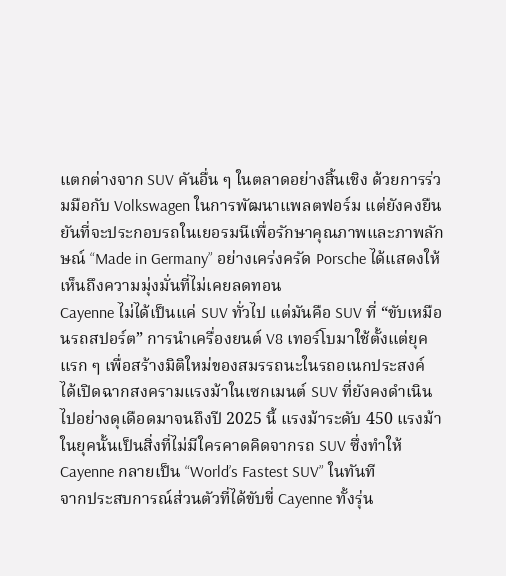แตกต่างจาก SUV คันอื่น ๆ ในตลาดอย่างสิ้นเชิง ด้วยการร่วมมือกับ Volkswagen ในการพัฒนาแพลตฟอร์ม แต่ยังคงยืนยันที่จะประกอบรถในเยอรมนีเพื่อรักษาคุณภาพและภาพลักษณ์ “Made in Germany” อย่างเคร่งครัด Porsche ได้แสดงให้เห็นถึงความมุ่งมั่นที่ไม่เคยลดทอน
Cayenne ไม่ได้เป็นแค่ SUV ทั่วไป แต่มันคือ SUV ที่ “ขับเหมือนรถสปอร์ต” การนำเครื่องยนต์ V8 เทอร์โบมาใช้ตั้งแต่ยุคแรก ๆ เพื่อสร้างมิติใหม่ของสมรรถนะในรถอเนกประสงค์ ได้เปิดฉากสงครามแรงม้าในเซกเมนต์ SUV ที่ยังคงดำเนินไปอย่างดุเดือดมาจนถึงปี 2025 นี้ แรงม้าระดับ 450 แรงม้าในยุคนั้นเป็นสิ่งที่ไม่มีใครคาดคิดจากรถ SUV ซึ่งทำให้ Cayenne กลายเป็น “World’s Fastest SUV” ในทันที
จากประสบการณ์ส่วนตัวที่ได้ขับขี่ Cayenne ทั้งรุ่น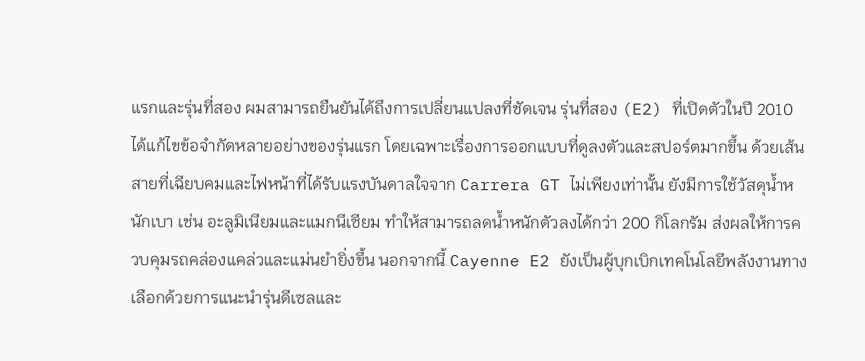แรกและรุ่นที่สอง ผมสามารถยืนยันได้ถึงการเปลี่ยนแปลงที่ชัดเจน รุ่นที่สอง (E2) ที่เปิดตัวในปี 2010 ได้แก้ไขข้อจำกัดหลายอย่างของรุ่นแรก โดยเฉพาะเรื่องการออกแบบที่ดูลงตัวและสปอร์ตมากขึ้น ด้วยเส้นสายที่เฉียบคมและไฟหน้าที่ได้รับแรงบันดาลใจจาก Carrera GT ไม่เพียงเท่านั้น ยังมีการใช้วัสดุน้ำหนักเบา เช่น อะลูมิเนียมและแมกนีเซียม ทำให้สามารถลดน้ำหนักตัวลงได้กว่า 200 กิโลกรัม ส่งผลให้การควบคุมรถคล่องแคล่วและแม่นยำยิ่งขึ้น นอกจากนี้ Cayenne E2 ยังเป็นผู้บุกเบิกเทคโนโลยีพลังงานทางเลือกด้วยการแนะนำรุ่นดีเซลและ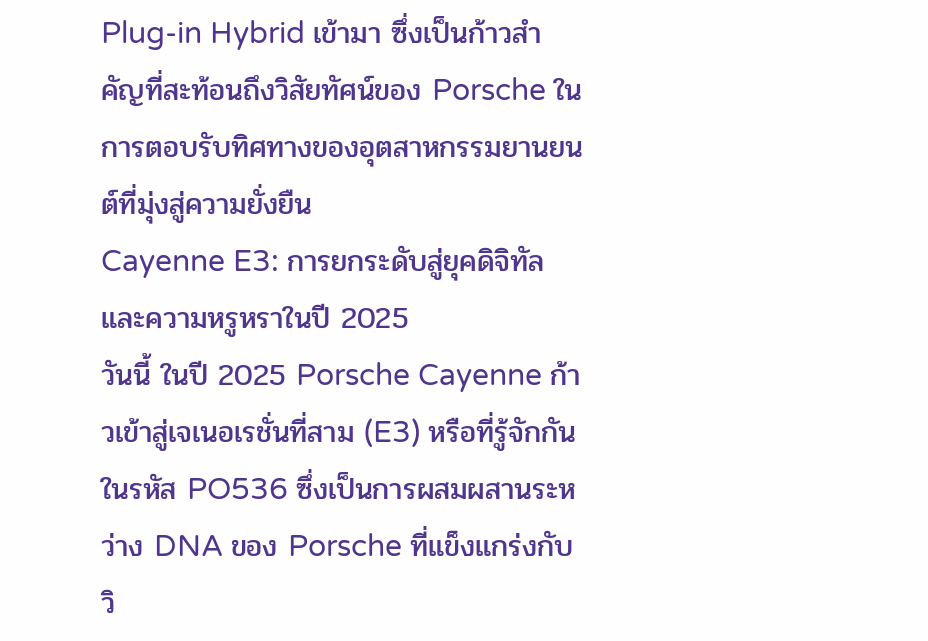Plug-in Hybrid เข้ามา ซึ่งเป็นก้าวสำคัญที่สะท้อนถึงวิสัยทัศน์ของ Porsche ในการตอบรับทิศทางของอุตสาหกรรมยานยนต์ที่มุ่งสู่ความยั่งยืน
Cayenne E3: การยกระดับสู่ยุคดิจิทัลและความหรูหราในปี 2025
วันนี้ ในปี 2025 Porsche Cayenne ก้าวเข้าสู่เจเนอเรชั่นที่สาม (E3) หรือที่รู้จักกันในรหัส PO536 ซึ่งเป็นการผสมผสานระหว่าง DNA ของ Porsche ที่แข็งแกร่งกับวิ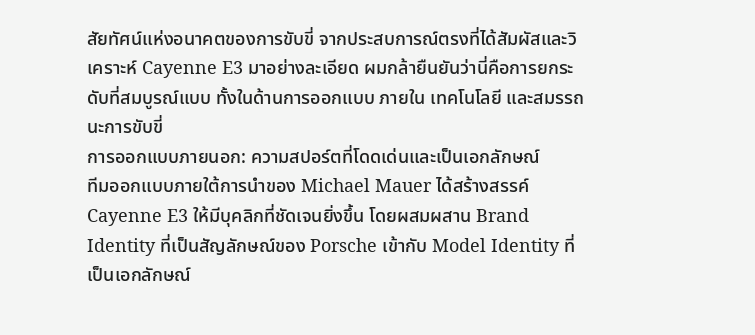สัยทัศน์แห่งอนาคตของการขับขี่ จากประสบการณ์ตรงที่ได้สัมผัสและวิเคราะห์ Cayenne E3 มาอย่างละเอียด ผมกล้ายืนยันว่านี่คือการยกระดับที่สมบูรณ์แบบ ทั้งในด้านการออกแบบ ภายใน เทคโนโลยี และสมรรถนะการขับขี่
การออกแบบภายนอก: ความสปอร์ตที่โดดเด่นและเป็นเอกลักษณ์
ทีมออกแบบภายใต้การนำของ Michael Mauer ได้สร้างสรรค์ Cayenne E3 ให้มีบุคลิกที่ชัดเจนยิ่งขึ้น โดยผสมผสาน Brand Identity ที่เป็นสัญลักษณ์ของ Porsche เข้ากับ Model Identity ที่เป็นเอกลักษณ์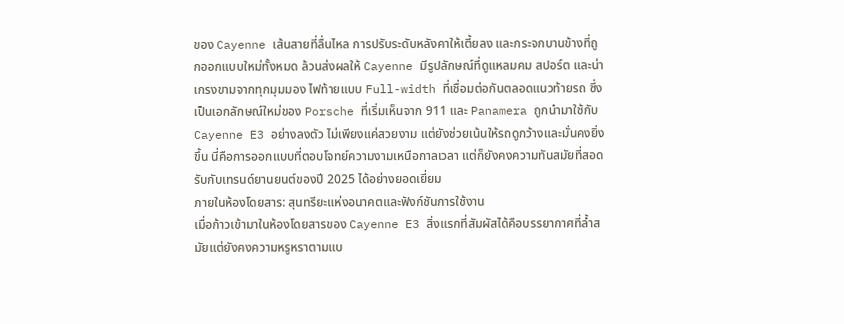ของ Cayenne เส้นสายที่ลื่นไหล การปรับระดับหลังคาให้เตี้ยลง และกระจกบานข้างที่ถูกออกแบบใหม่ทั้งหมด ล้วนส่งผลให้ Cayenne มีรูปลักษณ์ที่ดูแหลมคม สปอร์ต และน่าเกรงขามจากทุกมุมมอง ไฟท้ายแบบ Full-width ที่เชื่อมต่อกันตลอดแนวท้ายรถ ซึ่งเป็นเอกลักษณ์ใหม่ของ Porsche ที่เริ่มเห็นจาก 911 และ Panamera ถูกนำมาใช้กับ Cayenne E3 อย่างลงตัว ไม่เพียงแค่สวยงาม แต่ยังช่วยเน้นให้รถดูกว้างและมั่นคงยิ่งขึ้น นี่คือการออกแบบที่ตอบโจทย์ความงามเหนือกาลเวลา แต่ก็ยังคงความทันสมัยที่สอดรับกับเทรนด์ยานยนต์ของปี 2025 ได้อย่างยอดเยี่ยม
ภายในห้องโดยสาร: สุนทรียะแห่งอนาคตและฟังก์ชันการใช้งาน
เมื่อก้าวเข้ามาในห้องโดยสารของ Cayenne E3 สิ่งแรกที่สัมผัสได้คือบรรยากาศที่ล้ำสมัยแต่ยังคงความหรูหราตามแบ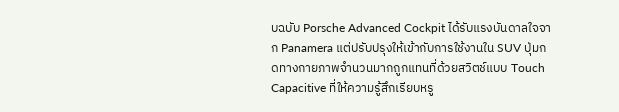บฉบับ Porsche Advanced Cockpit ได้รับแรงบันดาลใจจาก Panamera แต่ปรับปรุงให้เข้ากับการใช้งานใน SUV ปุ่มกดทางกายภาพจำนวนมากถูกแทนที่ด้วยสวิตช์แบบ Touch Capacitive ที่ให้ความรู้สึกเรียบหรู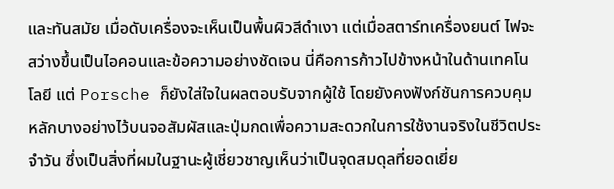และทันสมัย เมื่อดับเครื่องจะเห็นเป็นพื้นผิวสีดำเงา แต่เมื่อสตาร์ทเครื่องยนต์ ไฟจะสว่างขึ้นเป็นไอคอนและข้อความอย่างชัดเจน นี่คือการก้าวไปข้างหน้าในด้านเทคโนโลยี แต่ Porsche ก็ยังใส่ใจในผลตอบรับจากผู้ใช้ โดยยังคงฟังก์ชันการควบคุมหลักบางอย่างไว้บนจอสัมผัสและปุ่มกดเพื่อความสะดวกในการใช้งานจริงในชีวิตประจำวัน ซึ่งเป็นสิ่งที่ผมในฐานะผู้เชี่ยวชาญเห็นว่าเป็นจุดสมดุลที่ยอดเยี่ย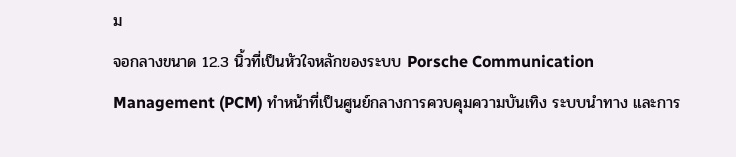ม
จอกลางขนาด 12.3 นิ้วที่เป็นหัวใจหลักของระบบ Porsche Communication Management (PCM) ทำหน้าที่เป็นศูนย์กลางการควบคุมความบันเทิง ระบบนำทาง และการ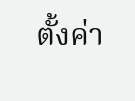ตั้งค่า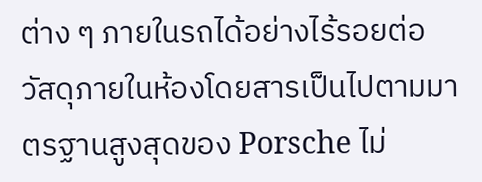ต่าง ๆ ภายในรถได้อย่างไร้รอยต่อ วัสดุภายในห้องโดยสารเป็นไปตามมาตรฐานสูงสุดของ Porsche ไม่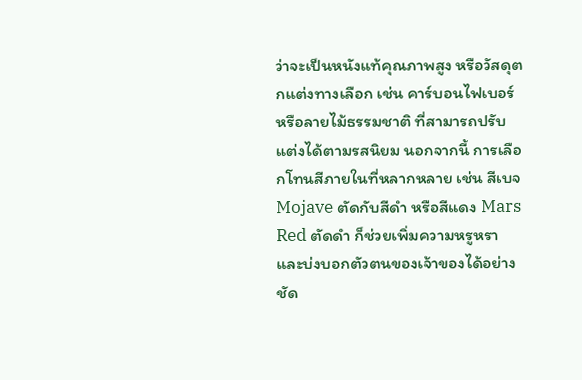ว่าจะเป็นหนังแท้คุณภาพสูง หรือวัสดุตกแต่งทางเลือก เช่น คาร์บอนไฟเบอร์ หรือลายไม้ธรรมชาติ ที่สามารถปรับแต่งได้ตามรสนิยม นอกจากนี้ การเลือกโทนสีภายในที่หลากหลาย เช่น สีเบจ Mojave ตัดกับสีดำ หรือสีแดง Mars Red ตัดดำ ก็ช่วยเพิ่มความหรูหราและบ่งบอกตัวตนของเจ้าของได้อย่างชัด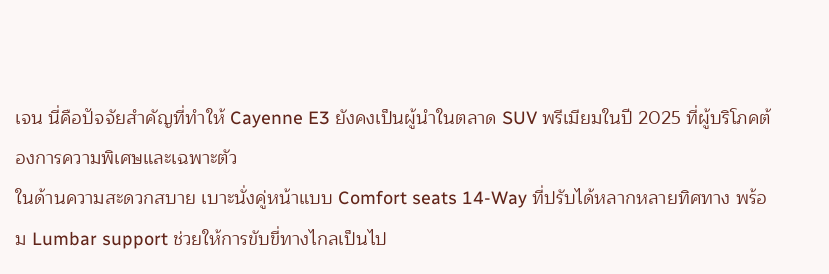เจน นี่คือปัจจัยสำคัญที่ทำให้ Cayenne E3 ยังคงเป็นผู้นำในตลาด SUV พรีเมียมในปี 2025 ที่ผู้บริโภคต้องการความพิเศษและเฉพาะตัว
ในด้านความสะดวกสบาย เบาะนั่งคู่หน้าแบบ Comfort seats 14-Way ที่ปรับได้หลากหลายทิศทาง พร้อม Lumbar support ช่วยให้การขับขี่ทางไกลเป็นไป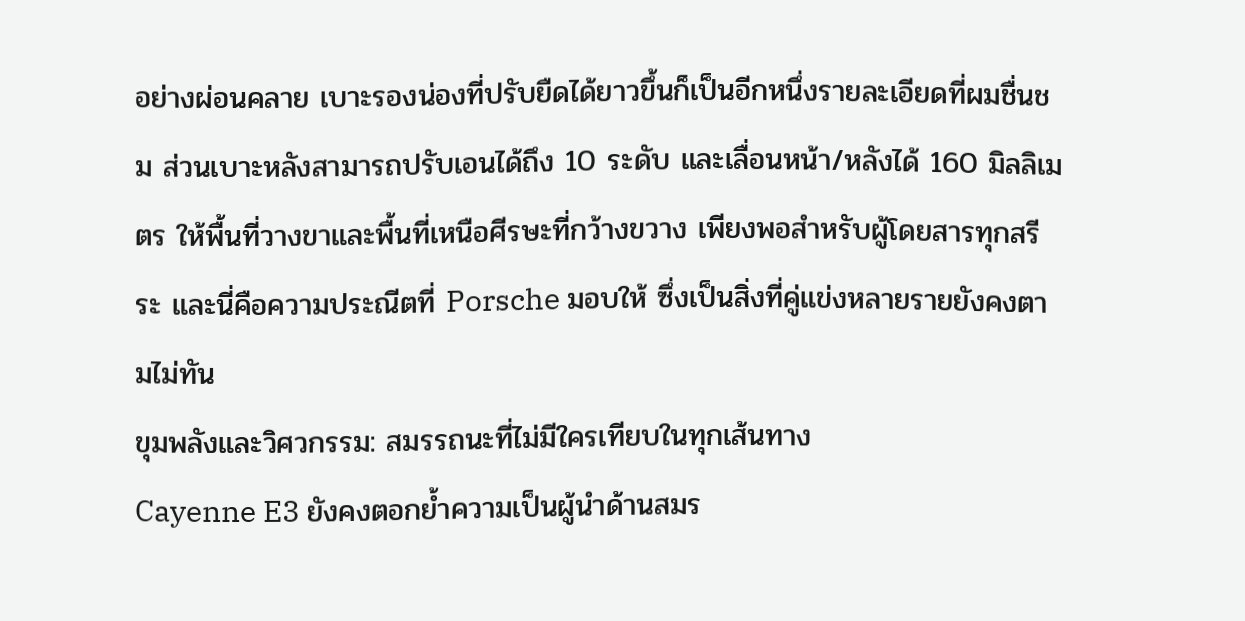อย่างผ่อนคลาย เบาะรองน่องที่ปรับยืดได้ยาวขึ้นก็เป็นอีกหนึ่งรายละเอียดที่ผมชื่นชม ส่วนเบาะหลังสามารถปรับเอนได้ถึง 10 ระดับ และเลื่อนหน้า/หลังได้ 160 มิลลิเมตร ให้พื้นที่วางขาและพื้นที่เหนือศีรษะที่กว้างขวาง เพียงพอสำหรับผู้โดยสารทุกสรีระ และนี่คือความประณีตที่ Porsche มอบให้ ซึ่งเป็นสิ่งที่คู่แข่งหลายรายยังคงตามไม่ทัน
ขุมพลังและวิศวกรรม: สมรรถนะที่ไม่มีใครเทียบในทุกเส้นทาง
Cayenne E3 ยังคงตอกย้ำความเป็นผู้นำด้านสมร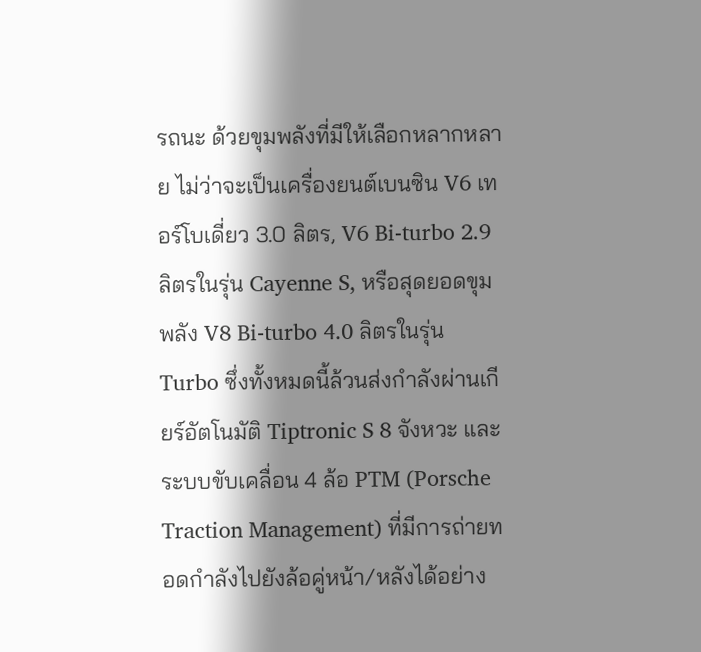รถนะ ด้วยขุมพลังที่มีให้เลือกหลากหลาย ไม่ว่าจะเป็นเครื่องยนต์เบนซิน V6 เทอร์โบเดี่ยว 3.0 ลิตร, V6 Bi-turbo 2.9 ลิตรในรุ่น Cayenne S, หรือสุดยอดขุมพลัง V8 Bi-turbo 4.0 ลิตรในรุ่น Turbo ซึ่งทั้งหมดนี้ล้วนส่งกำลังผ่านเกียร์อัตโนมัติ Tiptronic S 8 จังหวะ และระบบขับเคลื่อน 4 ล้อ PTM (Porsche Traction Management) ที่มีการถ่ายทอดกำลังไปยังล้อคู่หน้า/หลังได้อย่าง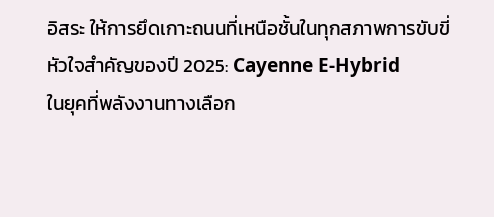อิสระ ให้การยึดเกาะถนนที่เหนือชั้นในทุกสภาพการขับขี่
หัวใจสำคัญของปี 2025: Cayenne E-Hybrid
ในยุคที่พลังงานทางเลือก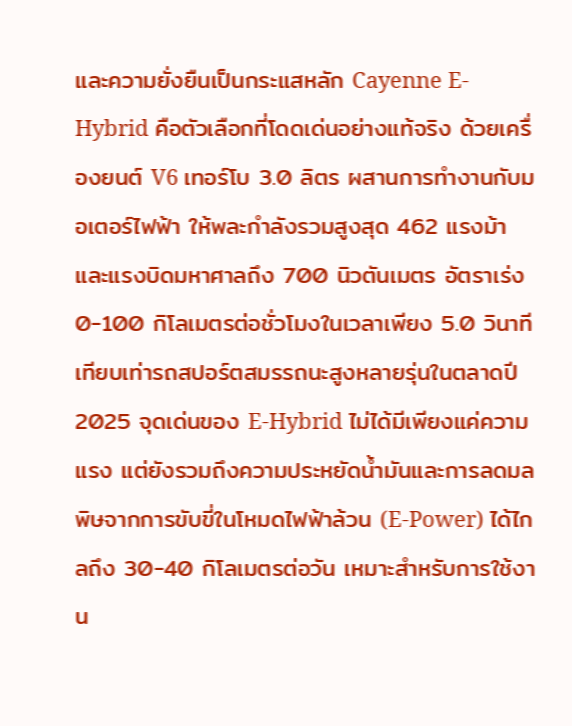และความยั่งยืนเป็นกระแสหลัก Cayenne E-Hybrid คือตัวเลือกที่โดดเด่นอย่างแท้จริง ด้วยเครื่องยนต์ V6 เทอร์โบ 3.0 ลิตร ผสานการทำงานกับมอเตอร์ไฟฟ้า ให้พละกำลังรวมสูงสุด 462 แรงม้า และแรงบิดมหาศาลถึง 700 นิวตันเมตร อัตราเร่ง 0-100 กิโลเมตรต่อชั่วโมงในเวลาเพียง 5.0 วินาที เทียบเท่ารถสปอร์ตสมรรถนะสูงหลายรุ่นในตลาดปี 2025 จุดเด่นของ E-Hybrid ไม่ได้มีเพียงแค่ความแรง แต่ยังรวมถึงความประหยัดน้ำมันและการลดมลพิษจากการขับขี่ในโหมดไฟฟ้าล้วน (E-Power) ได้ไกลถึง 30-40 กิโลเมตรต่อวัน เหมาะสำหรับการใช้งาน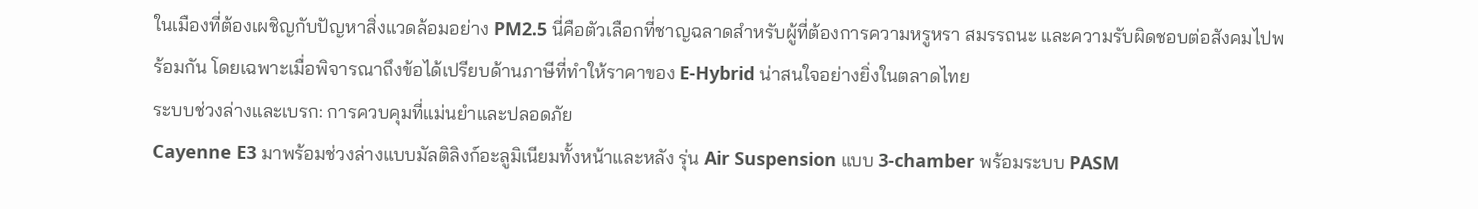ในเมืองที่ต้องเผชิญกับปัญหาสิ่งแวดล้อมอย่าง PM2.5 นี่คือตัวเลือกที่ชาญฉลาดสำหรับผู้ที่ต้องการความหรูหรา สมรรถนะ และความรับผิดชอบต่อสังคมไปพร้อมกัน โดยเฉพาะเมื่อพิจารณาถึงข้อได้เปรียบด้านภาษีที่ทำให้ราคาของ E-Hybrid น่าสนใจอย่างยิ่งในตลาดไทย
ระบบช่วงล่างและเบรก: การควบคุมที่แม่นยำและปลอดภัย
Cayenne E3 มาพร้อมช่วงล่างแบบมัลติลิงก์อะลูมิเนียมทั้งหน้าและหลัง รุ่น Air Suspension แบบ 3-chamber พร้อมระบบ PASM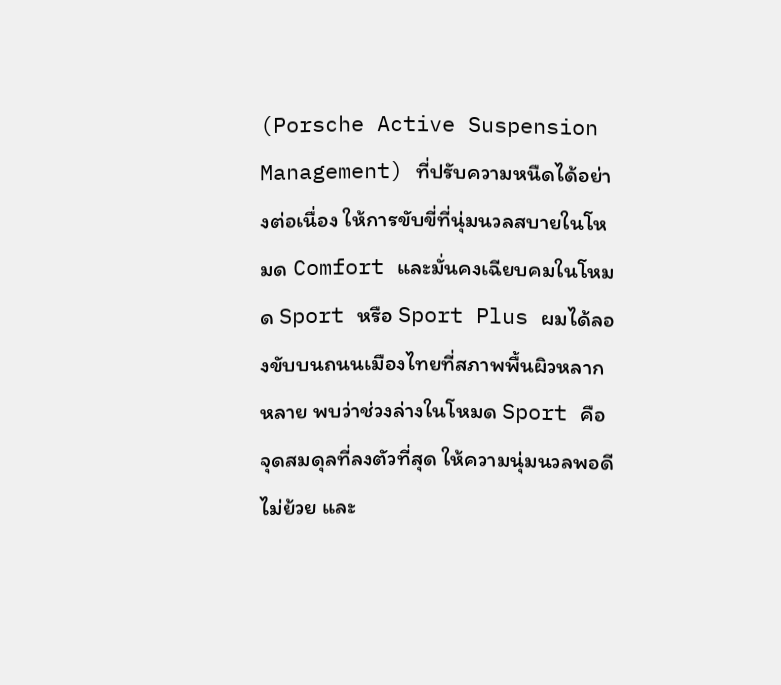(Porsche Active Suspension Management) ที่ปรับความหนืดได้อย่างต่อเนื่อง ให้การขับขี่ที่นุ่มนวลสบายในโหมด Comfort และมั่นคงเฉียบคมในโหมด Sport หรือ Sport Plus ผมได้ลองขับบนถนนเมืองไทยที่สภาพพื้นผิวหลากหลาย พบว่าช่วงล่างในโหมด Sport คือจุดสมดุลที่ลงตัวที่สุด ให้ความนุ่มนวลพอดี ไม่ย้วย และ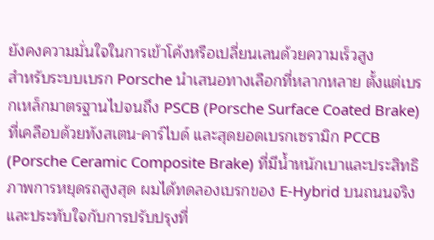ยังคงความมั่นใจในการเข้าโค้งหรือเปลี่ยนเลนด้วยความเร็วสูง
สำหรับระบบเบรก Porsche นำเสนอทางเลือกที่หลากหลาย ตั้งแต่เบรกเหล็กมาตรฐานไปจนถึง PSCB (Porsche Surface Coated Brake) ที่เคลือบด้วยทังสเตน-คาร์ไบด์ และสุดยอดเบรกเซรามิก PCCB (Porsche Ceramic Composite Brake) ที่มีน้ำหนักเบาและประสิทธิภาพการหยุดรถสูงสุด ผมได้ทดลองเบรกของ E-Hybrid บนถนนจริงและประทับใจกับการปรับปรุงที่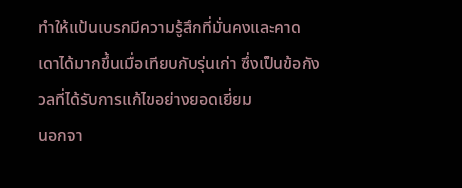ทำให้แป้นเบรกมีความรู้สึกที่มั่นคงและคาดเดาได้มากขึ้นเมื่อเทียบกับรุ่นเก่า ซึ่งเป็นข้อกังวลที่ได้รับการแก้ไขอย่างยอดเยี่ยม
นอกจา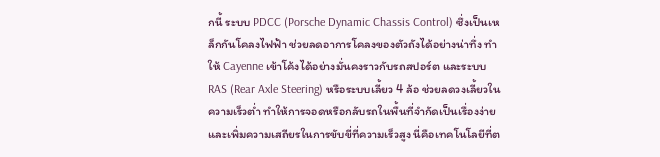กนี้ ระบบ PDCC (Porsche Dynamic Chassis Control) ซึ่งเป็นเหล็กกันโคลงไฟฟ้า ช่วยลดอาการโคลงของตัวถังได้อย่างน่าทึ่ง ทำให้ Cayenne เข้าโค้งได้อย่างมั่นคงราวกับรถสปอร์ต และระบบ RAS (Rear Axle Steering) หรือระบบเลี้ยว 4 ล้อ ช่วยลดวงเลี้ยวในความเร็วต่ำ ทำให้การจอดหรือกลับรถในพื้นที่จำกัดเป็นเรื่องง่าย และเพิ่มความเสถียรในการขับขี่ที่ความเร็วสูง นี่คือเทคโนโลยีที่ต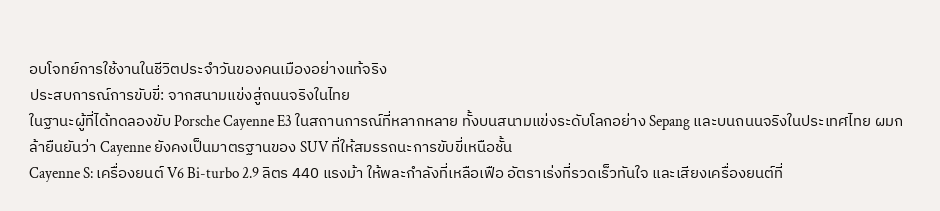อบโจทย์การใช้งานในชีวิตประจำวันของคนเมืองอย่างแท้จริง
ประสบการณ์การขับขี่: จากสนามแข่งสู่ถนนจริงในไทย
ในฐานะผู้ที่ได้ทดลองขับ Porsche Cayenne E3 ในสถานการณ์ที่หลากหลาย ทั้งบนสนามแข่งระดับโลกอย่าง Sepang และบนถนนจริงในประเทศไทย ผมกล้ายืนยันว่า Cayenne ยังคงเป็นมาตรฐานของ SUV ที่ให้สมรรถนะการขับขี่เหนือชั้น
Cayenne S: เครื่องยนต์ V6 Bi-turbo 2.9 ลิตร 440 แรงม้า ให้พละกำลังที่เหลือเฟือ อัตราเร่งที่รวดเร็วทันใจ และเสียงเครื่องยนต์ที่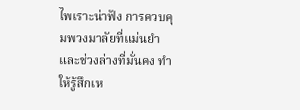ไพเราะน่าฟัง การควบคุมพวงมาลัยที่แม่นยำและช่วงล่างที่มั่นคง ทำให้รู้สึกเห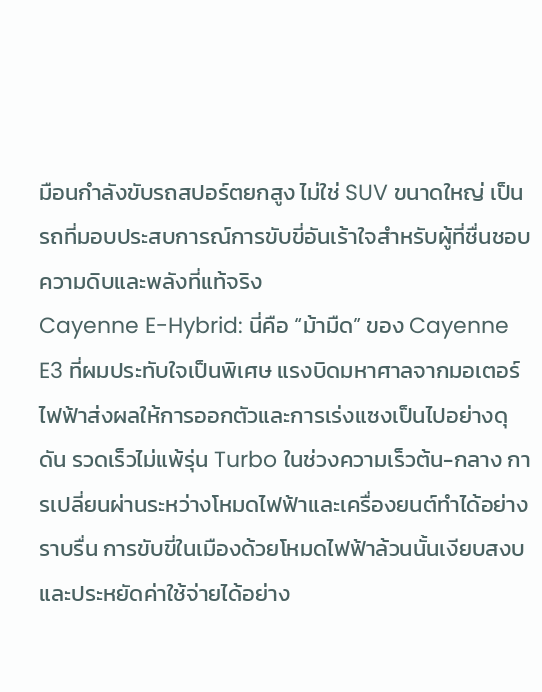มือนกำลังขับรถสปอร์ตยกสูง ไม่ใช่ SUV ขนาดใหญ่ เป็นรถที่มอบประสบการณ์การขับขี่อันเร้าใจสำหรับผู้ที่ชื่นชอบความดิบและพลังที่แท้จริง
Cayenne E-Hybrid: นี่คือ “ม้ามืด” ของ Cayenne E3 ที่ผมประทับใจเป็นพิเศษ แรงบิดมหาศาลจากมอเตอร์ไฟฟ้าส่งผลให้การออกตัวและการเร่งแซงเป็นไปอย่างดุดัน รวดเร็วไม่แพ้รุ่น Turbo ในช่วงความเร็วต้น-กลาง การเปลี่ยนผ่านระหว่างโหมดไฟฟ้าและเครื่องยนต์ทำได้อย่างราบรื่น การขับขี่ในเมืองด้วยโหมดไฟฟ้าล้วนนั้นเงียบสงบและประหยัดค่าใช้จ่ายได้อย่าง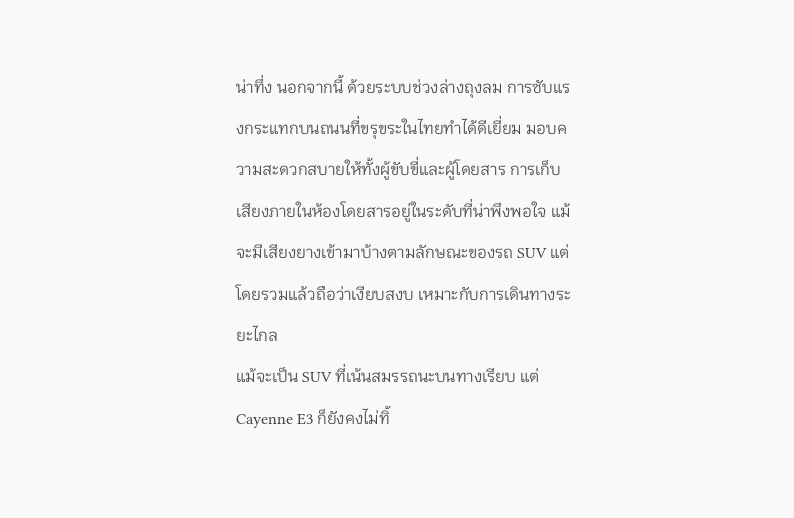น่าทึ่ง นอกจากนี้ ด้วยระบบช่วงล่างถุงลม การซับแรงกระแทกบนถนนที่ขรุขระในไทยทำได้ดีเยี่ยม มอบความสะดวกสบายให้ทั้งผู้ขับขี่และผู้โดยสาร การเก็บเสียงภายในห้องโดยสารอยู่ในระดับที่น่าพึงพอใจ แม้จะมีเสียงยางเข้ามาบ้างตามลักษณะของรถ SUV แต่โดยรวมแล้วถือว่าเงียบสงบ เหมาะกับการเดินทางระยะไกล
แม้จะเป็น SUV ที่เน้นสมรรถนะบนทางเรียบ แต่ Cayenne E3 ก็ยังคงไม่ทิ้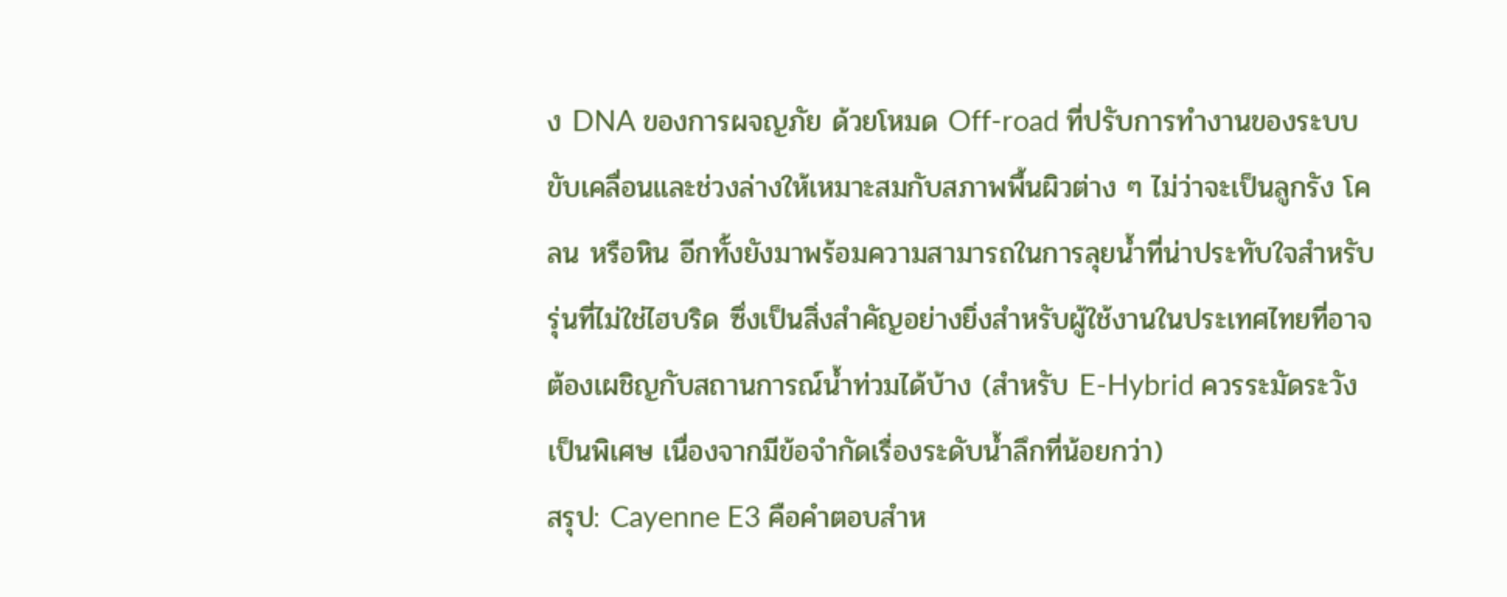ง DNA ของการผจญภัย ด้วยโหมด Off-road ที่ปรับการทำงานของระบบขับเคลื่อนและช่วงล่างให้เหมาะสมกับสภาพพื้นผิวต่าง ๆ ไม่ว่าจะเป็นลูกรัง โคลน หรือหิน อีกทั้งยังมาพร้อมความสามารถในการลุยน้ำที่น่าประทับใจสำหรับรุ่นที่ไม่ใช่ไฮบริด ซึ่งเป็นสิ่งสำคัญอย่างยิ่งสำหรับผู้ใช้งานในประเทศไทยที่อาจต้องเผชิญกับสถานการณ์น้ำท่วมได้บ้าง (สำหรับ E-Hybrid ควรระมัดระวังเป็นพิเศษ เนื่องจากมีข้อจำกัดเรื่องระดับน้ำลึกที่น้อยกว่า)
สรุป: Cayenne E3 คือคำตอบสำห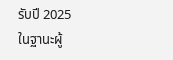รับปี 2025
ในฐานะผู้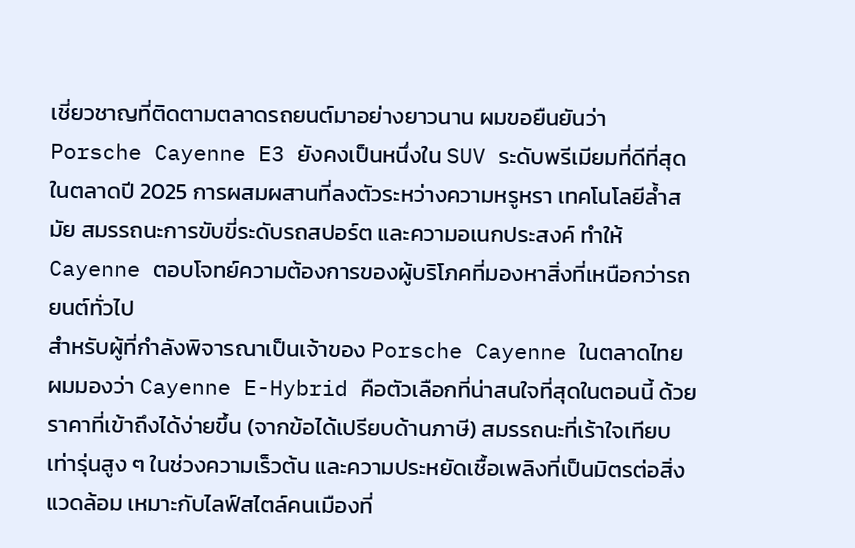เชี่ยวชาญที่ติดตามตลาดรถยนต์มาอย่างยาวนาน ผมขอยืนยันว่า Porsche Cayenne E3 ยังคงเป็นหนึ่งใน SUV ระดับพรีเมียมที่ดีที่สุดในตลาดปี 2025 การผสมผสานที่ลงตัวระหว่างความหรูหรา เทคโนโลยีล้ำสมัย สมรรถนะการขับขี่ระดับรถสปอร์ต และความอเนกประสงค์ ทำให้ Cayenne ตอบโจทย์ความต้องการของผู้บริโภคที่มองหาสิ่งที่เหนือกว่ารถยนต์ทั่วไป
สำหรับผู้ที่กำลังพิจารณาเป็นเจ้าของ Porsche Cayenne ในตลาดไทย ผมมองว่า Cayenne E-Hybrid คือตัวเลือกที่น่าสนใจที่สุดในตอนนี้ ด้วยราคาที่เข้าถึงได้ง่ายขึ้น (จากข้อได้เปรียบด้านภาษี) สมรรถนะที่เร้าใจเทียบเท่ารุ่นสูง ๆ ในช่วงความเร็วต้น และความประหยัดเชื้อเพลิงที่เป็นมิตรต่อสิ่งแวดล้อม เหมาะกับไลฟ์สไตล์คนเมืองที่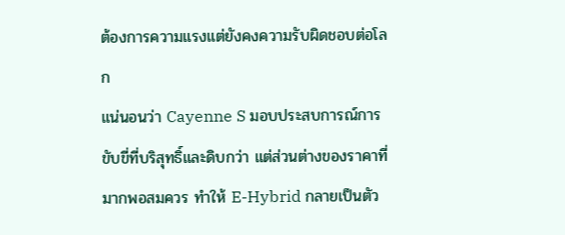ต้องการความแรงแต่ยังคงความรับผิดชอบต่อโลก
แน่นอนว่า Cayenne S มอบประสบการณ์การขับขี่ที่บริสุทธิ์และดิบกว่า แต่ส่วนต่างของราคาที่มากพอสมควร ทำให้ E-Hybrid กลายเป็นตัว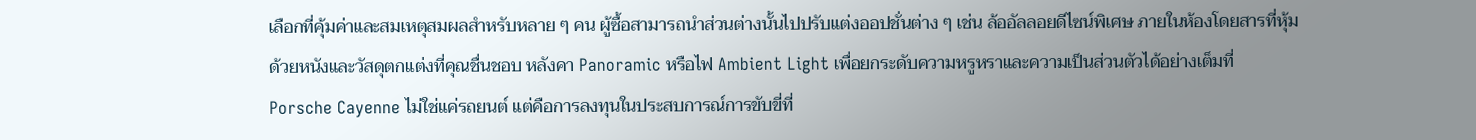เลือกที่คุ้มค่าและสมเหตุสมผลสำหรับหลาย ๆ คน ผู้ซื้อสามารถนำส่วนต่างนั้นไปปรับแต่งออปชั่นต่าง ๆ เช่น ล้ออัลลอยดีไซน์พิเศษ ภายในห้องโดยสารที่หุ้มด้วยหนังและวัสดุตกแต่งที่คุณชื่นชอบ หลังคา Panoramic หรือไฟ Ambient Light เพื่อยกระดับความหรูหราและความเป็นส่วนตัวได้อย่างเต็มที่
Porsche Cayenne ไม่ใช่แค่รถยนต์ แต่คือการลงทุนในประสบการณ์การขับขี่ที่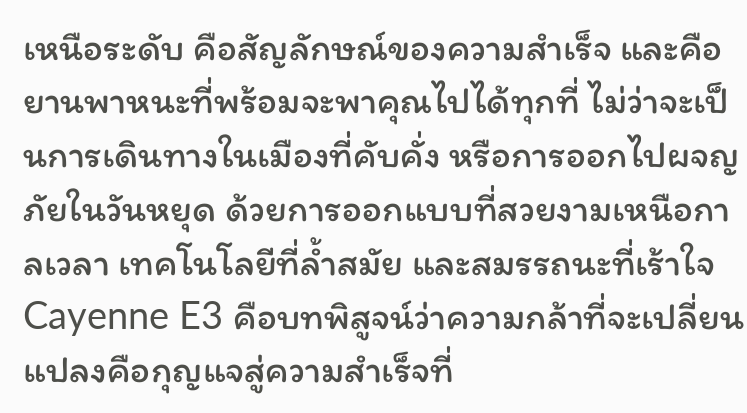เหนือระดับ คือสัญลักษณ์ของความสำเร็จ และคือยานพาหนะที่พร้อมจะพาคุณไปได้ทุกที่ ไม่ว่าจะเป็นการเดินทางในเมืองที่คับคั่ง หรือการออกไปผจญภัยในวันหยุด ด้วยการออกแบบที่สวยงามเหนือกาลเวลา เทคโนโลยีที่ล้ำสมัย และสมรรถนะที่เร้าใจ Cayenne E3 คือบทพิสูจน์ว่าความกล้าที่จะเปลี่ยนแปลงคือกุญแจสู่ความสำเร็จที่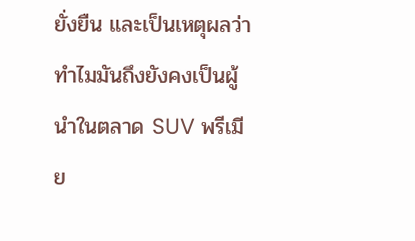ยั่งยืน และเป็นเหตุผลว่าทำไมมันถึงยังคงเป็นผู้นำในตลาด SUV พรีเมีย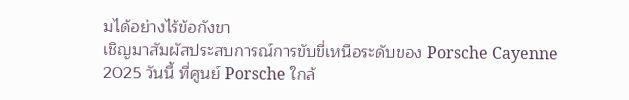มได้อย่างไร้ข้อกังขา
เชิญมาสัมผัสประสบการณ์การขับขี่เหนือระดับของ Porsche Cayenne 2025 วันนี้ ที่ศูนย์ Porsche ใกล้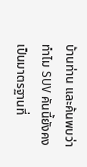บ้านท่าน และค้นพบว่าทำไม SUV คันนี้ยังคงเป็นมาตรฐานที่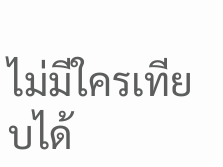ไม่มีใครเทียบได้